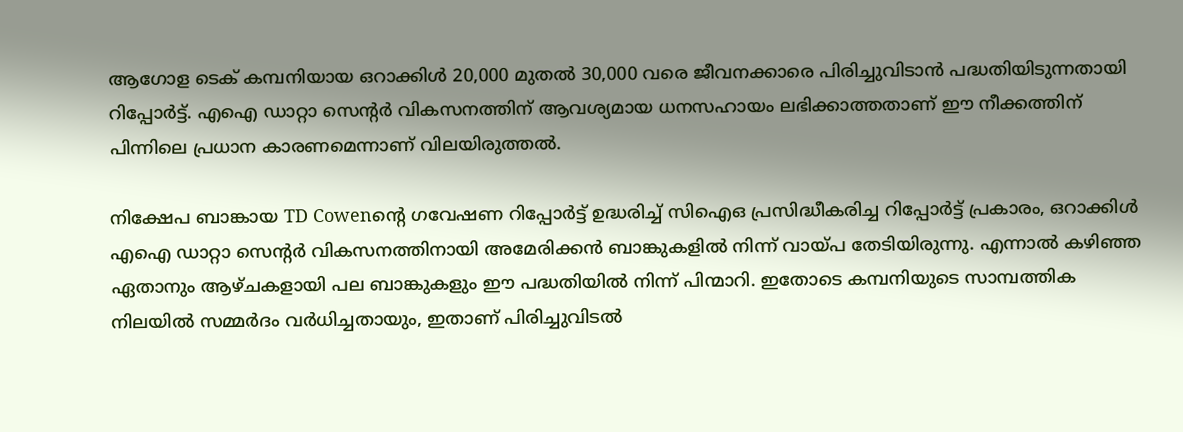ആഗോള ടെക് കമ്പനിയായ ഒറാക്കിൾ 20,000 മുതൽ 30,000 വരെ ജീവനക്കാരെ പിരിച്ചുവിടാൻ പദ്ധതിയിടുന്നതായി റിപ്പോർട്ട്. എഐ ഡാറ്റാ സെന്റർ വികസനത്തിന് ആവശ്യമായ ധനസഹായം ലഭിക്കാത്തതാണ് ഈ നീക്കത്തിന് പിന്നിലെ പ്രധാന കാരണമെന്നാണ് വിലയിരുത്തൽ.

നിക്ഷേപ ബാങ്കായ TD Cowenന്റെ ഗവേഷണ റിപ്പോർട്ട് ഉദ്ധരിച്ച് സിഐഒ പ്രസിദ്ധീകരിച്ച റിപ്പോർട്ട് പ്രകാരം, ഒറാക്കിൾ എഐ ഡാറ്റാ സെന്റർ വികസനത്തിനായി അമേരിക്കൻ ബാങ്കുകളിൽ നിന്ന് വായ്പ തേടിയിരുന്നു. എന്നാൽ കഴിഞ്ഞ ഏതാനും ആഴ്ചകളായി പല ബാങ്കുകളും ഈ പദ്ധതിയിൽ നിന്ന് പിന്മാറി. ഇതോടെ കമ്പനിയുടെ സാമ്പത്തിക നിലയിൽ സമ്മർദം വർധിച്ചതായും, ഇതാണ് പിരിച്ചുവിടൽ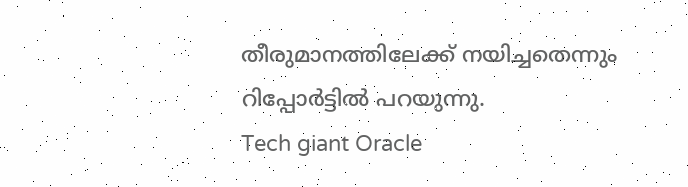തീരുമാനത്തിലേക്ക് നയിച്ചതെന്നും റിപ്പോർട്ടിൽ പറയുന്നു.
Tech giant Oracle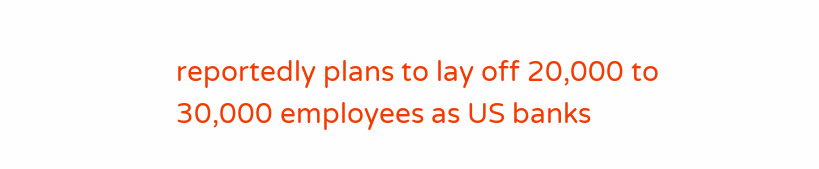reportedly plans to lay off 20,000 to 30,000 employees as US banks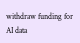withdraw funding for AI data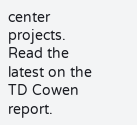center projects. Read the latest on the TD Cowen report.